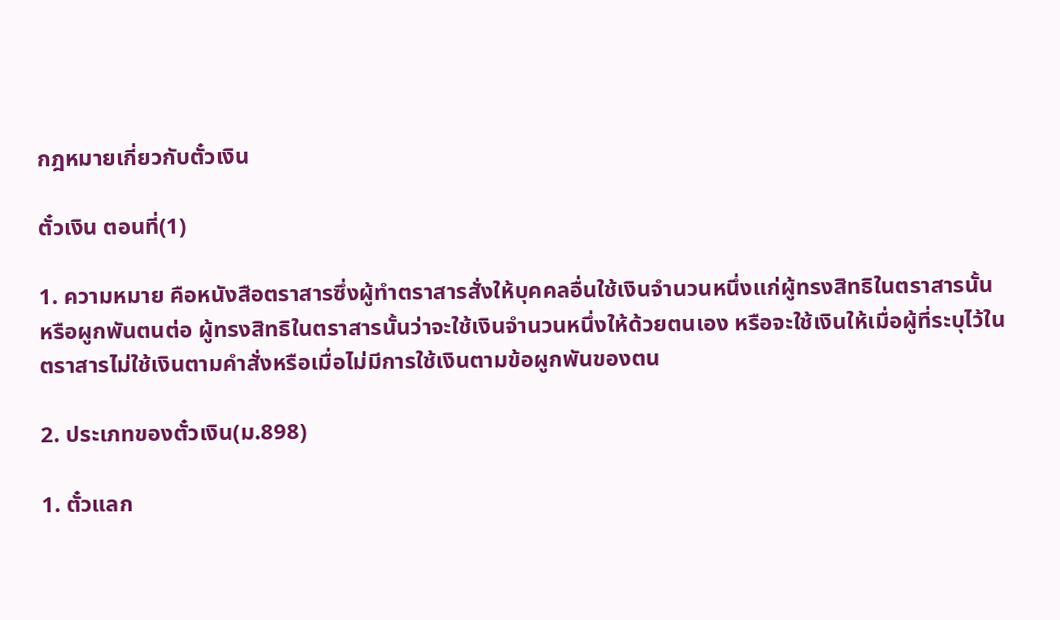กฎหมายเกี่ยวกับตั๋วเงิน

ตั๋วเงิน ตอนที่(1)

1. ความหมาย คือหนังสือตราสารซึ่งผู้ทำตราสารสั่งให้บุคคลอื่นใช้เงินจำนวนหนึ่งแก่ผู้ทรงสิทธิในตราสารนั้น หรือผูกพันตนต่อ ผู้ทรงสิทธิในตราสารนั้นว่าจะใช้เงินจำนวนหนึ่งให้ด้วยตนเอง หรือจะใช้เงินให้เมื่อผู้ที่ระบุไว้ในตราสารไม่ใช้เงินตามคำสั่งหรือเมื่อไม่มีการใช้เงินตามข้อผูกพันของตน

2. ประเภทของตั๋วเงิน(ม.898)

1. ตั๋วแลก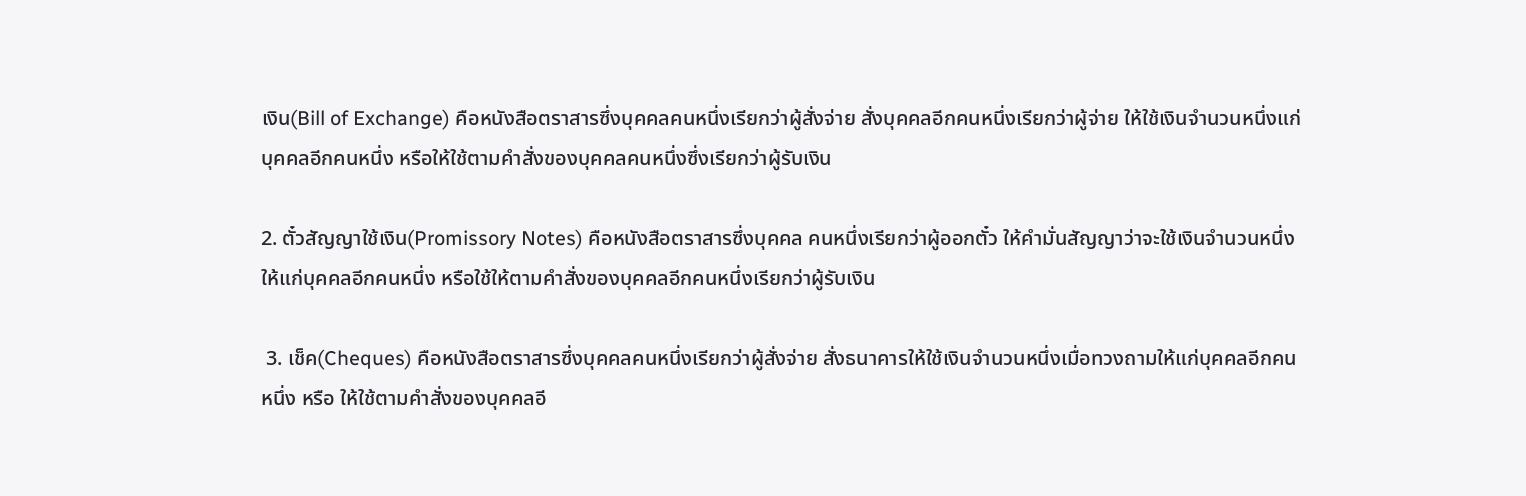เงิน(Bill of Exchange) คือหนังสือตราสารซึ่งบุคคลคนหนึ่งเรียกว่าผู้สั่งจ่าย สั่งบุคคลอีกคนหนึ่งเรียกว่าผู้จ่าย ให้ใช้เงินจำนวนหนึ่งแก่บุคคลอีกคนหนึ่ง หรือให้ใช้ตามคำสั่งของบุคคลคนหนึ่งซึ่งเรียกว่าผู้รับเงิน

2. ตั๋วสัญญาใช้เงิน(Promissory Notes) คือหนังสือตราสารซึ่งบุคคล คนหนึ่งเรียกว่าผู้ออกตั๋ว ให้คำมั่นสัญญาว่าจะใช้เงินจำนวนหนึ่งให้แก่บุคคลอีกคนหนึ่ง หรือใช้ให้ตามคำสั่งของบุคคลอีกคนหนึ่งเรียกว่าผู้รับเงิน

 3. เช็ค(Cheques) คือหนังสือตราสารซึ่งบุคคลคนหนึ่งเรียกว่าผู้สั่งจ่าย สั่งธนาคารให้ใช้เงินจำนวนหนึ่งเมื่อทวงถามให้แก่บุคคลอีกคนหนึ่ง หรือ ให้ใช้ตามคำสั่งของบุคคลอี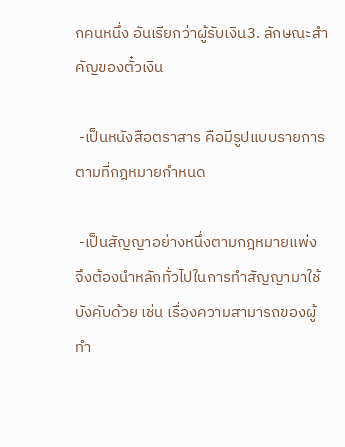กคนหนึ่ง อันเรียกว่าผู้รับเงิน3. ลักษณะสำคัญของตั๋วเงิน

 -เป็นหนังสือตราสาร คือมีรูปแบบรายการตามที่กฎหมายกำหนด

 -เป็นสัญญาอย่างหนึ่งตามกฎหมายแพ่ง จึงต้องนำหลักทั่วไปในการทำสัญญามาใช้บังคับด้วย เช่น เรื่องความสามารถของผู้ทำ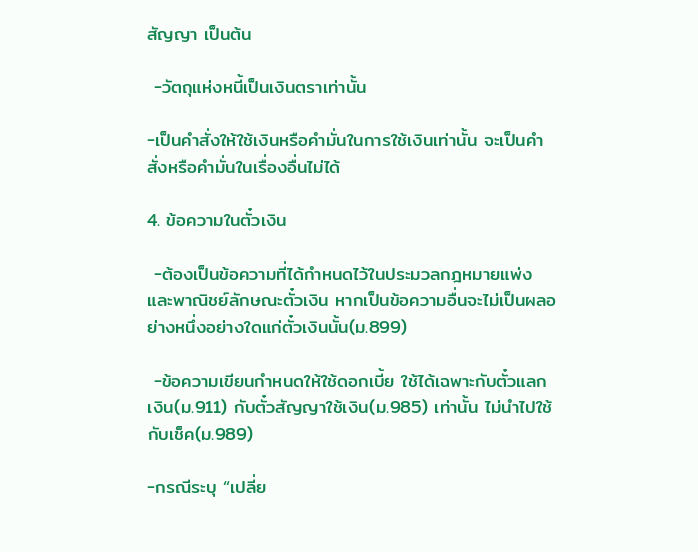สัญญา เป็นต้น

 -วัตถุแห่งหนี้เป็นเงินตราเท่านั้น

-เป็นคำสั่งให้ใช้เงินหรือคำมั่นในการใช้เงินเท่านั้น จะเป็นคำสั่งหรือคำมั่นในเรื่องอื่นไม่ได้

4. ข้อความในตั๋วเงิน

 -ต้องเป็นข้อความที่ได้กำหนดไว้ในประมวลกฎหมายแพ่งและพาณิชย์ลักษณะตั๋วเงิน หากเป็นข้อความอื่นจะไม่เป็นผลอย่างหนึ่งอย่างใดแก่ตั๋วเงินนั้น(ม.899)

 -ข้อความเขียนกำหนดให้ใช้ดอกเบี้ย ใช้ได้เฉพาะกับตั๋วแลกเงิน(ม.911) กับตั๋วสัญญาใช้เงิน(ม.985) เท่านั้น ไม่นำไปใช้กับเช็ค(ม.989)

-กรณีระบุ “เปลี่ย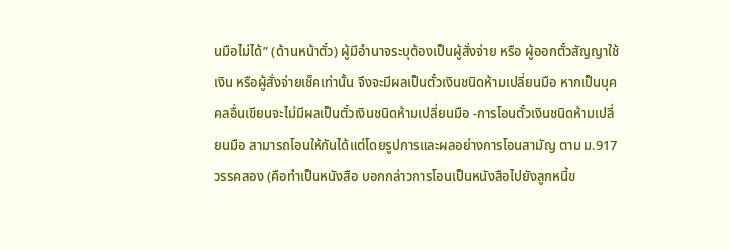นมือไม่ได้” (ด้านหน้าตั๋ว) ผู้มีอำนาจระบุต้องเป็นผู้สั่งจ่าย หรือ ผู้ออกตั๋วสัญญาใช้เงิน หรือผู้สั่งจ่ายเช็คเท่านั้น จึงจะมีผลเป็นตั๋วเงินชนิดห้ามเปลี่ยนมือ หากเป็นบุคคลอื่นเขียนจะไม่มีผลเป็นตั๋วเงินชนิดห้ามเปลี่ยนมือ -การโอนตั๋วเงินชนิดห้ามเปลี่ยนมือ สามารถโอนให้กันได้แต่โดยรูปการและผลอย่างการโอนสามัญ ตาม ม.917 วรรคสอง (คือทำเป็นหนังสือ บอกกล่าวการโอนเป็นหนังสือไปยังลูกหนี้ข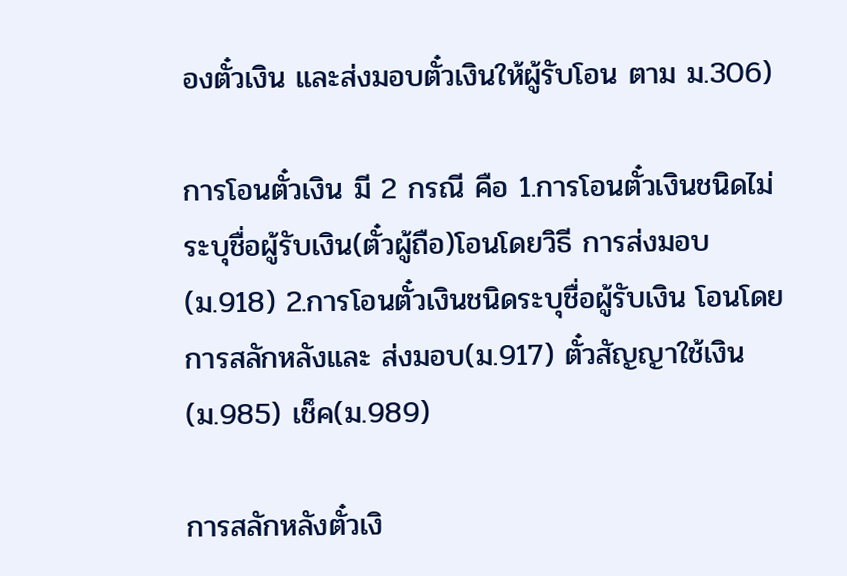องตั๋วเงิน และส่งมอบตั๋วเงินให้ผู้รับโอน ตาม ม.306)

การโอนตั๋วเงิน มี 2 กรณี คือ 1.การโอนตั๋วเงินชนิดไม่ระบุชื่อผู้รับเงิน(ตั๋วผู้ถือ)โอนโดยวิธี การส่งมอบ(ม.918) 2.การโอนตั๋วเงินชนิดระบุชื่อผู้รับเงิน โอนโดยการสลักหลังและ ส่งมอบ(ม.917) ตั๋วสัญญาใช้เงิน(ม.985) เช็ค(ม.989)

การสลักหลังตั๋วเงิ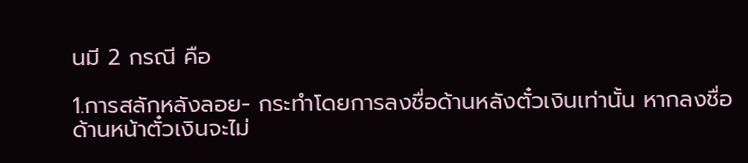นมี 2 กรณี คือ

1.การสลักหลังลอย- กระทำโดยการลงชื่อด้านหลังตั๋วเงินเท่านั้น หากลงชื่อด้านหน้าตั๋วเงินจะไม่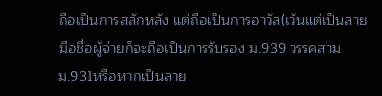ถือเป็นการสลักหลัง แต่ถือเป็นการอาวัล(เว้นแต่เป็นลายมือชื่อผู้จ่ายก็จะถือเป็นการรับรอง ม.939 วรรคสาม ม.931หรือหากเป็นลาย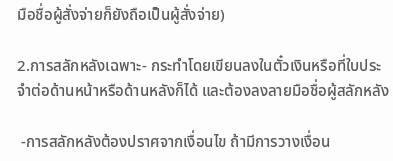มือชื่อผู้สั่งจ่ายก็ยังถือเป็นผู้สั่งจ่าย)

2.การสลักหลังเฉพาะ- กระทำโดยเขียนลงในตั๋วเงินหรือที่ใบประจำต่อด้านหน้าหรือด้านหลังก็ได้ และต้องลงลายมือชื่อผู้สลักหลัง

 -การสลักหลังต้องปราศจากเงื่อนไข ถ้ามีการวางเงื่อน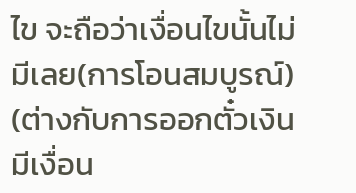ไข จะถือว่าเงื่อนไขนั้นไม่มีเลย(การโอนสมบูรณ์) (ต่างกับการออกตั๋วเงินมีเงื่อน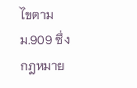ไขตาม ม.909 ซึ่งกฎหมาย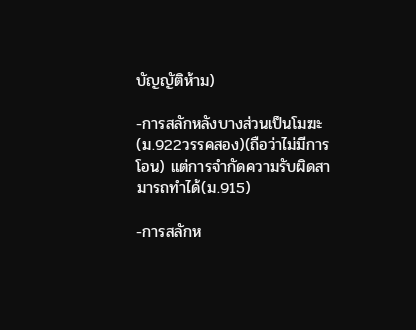บัญญัติห้าม)

-การสลักหลังบางส่วนเป็นโมฆะ(ม.922วรรคสอง)(ถือว่าไม่มีการโอน) แต่การจำกัดความรับผิดสามารถทำได้(ม.915)

-การสลักห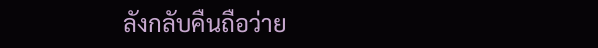ลังกลับคืนถือว่าย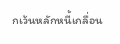กเว้นหลักหนี้เกลื่อน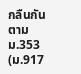กลืนกันตาม ม.353 (ม.917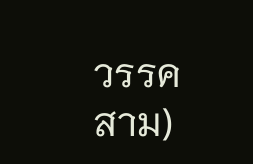วรรคสาม)